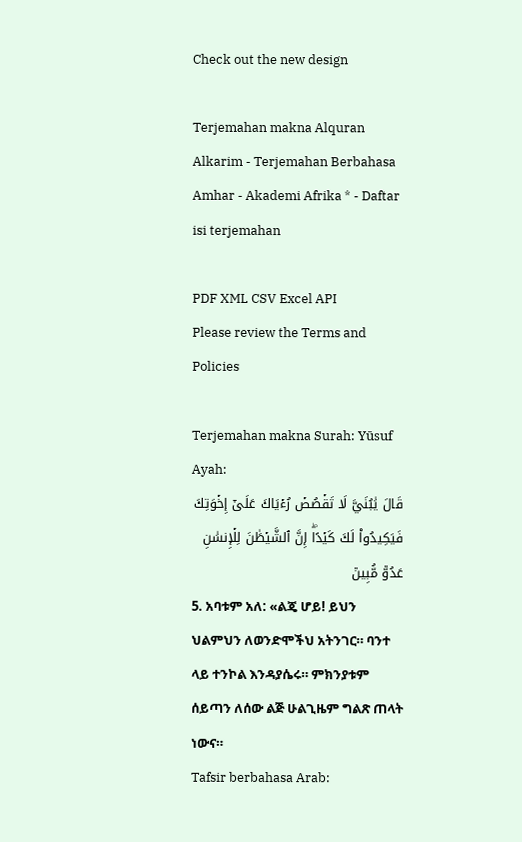Check out the new design

Terjemahan makna Alquran Alkarim - Terjemahan Berbahasa Amhar - Akademi Afrika * - Daftar isi terjemahan

PDF XML CSV Excel API
Please review the Terms and Policies

Terjemahan makna Surah: Yūsuf   Ayah:
قَالَ يَٰبُنَيَّ لَا تَقۡصُصۡ رُءۡيَاكَ عَلَىٰٓ إِخۡوَتِكَ فَيَكِيدُواْ لَكَ كَيۡدًاۖ إِنَّ ٱلشَّيۡطَٰنَ لِلۡإِنسَٰنِ عَدُوّٞ مُّبِينٞ
5. አባቱም አለ: «ልጄ ሆይ! ይህን ህልምህን ለወንድሞችህ አትንገር። ባንተ ላይ ተንኮል እንዳያሴሩ። ምክንያቱም ሰይጣን ለሰው ልጅ ሁልጊዜም ግልጽ ጠላት ነውና።
Tafsir berbahasa Arab: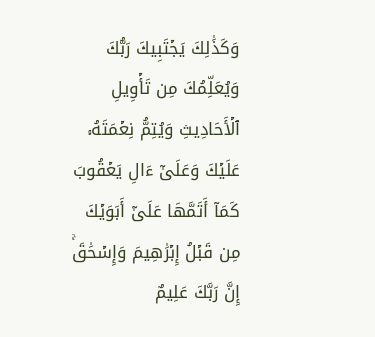وَكَذَٰلِكَ يَجۡتَبِيكَ رَبُّكَ وَيُعَلِّمُكَ مِن تَأۡوِيلِ ٱلۡأَحَادِيثِ وَيُتِمُّ نِعۡمَتَهُۥ عَلَيۡكَ وَعَلَىٰٓ ءَالِ يَعۡقُوبَ كَمَآ أَتَمَّهَا عَلَىٰٓ أَبَوَيۡكَ مِن قَبۡلُ إِبۡرَٰهِيمَ وَإِسۡحَٰقَۚ إِنَّ رَبَّكَ عَلِيمٌ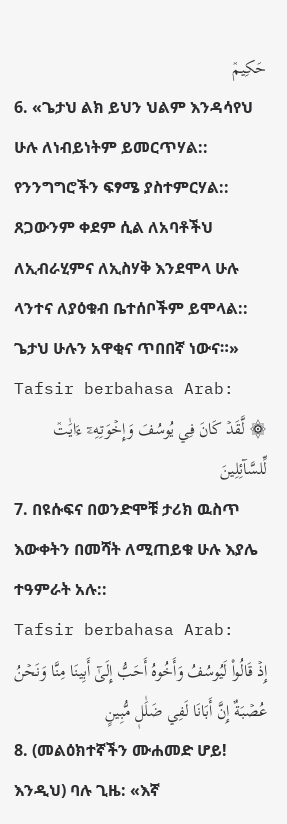حَكِيمٞ
6. «ጌታህ ልክ ይህን ህልም እንዳሳየህ ሁሉ ለነብይነትም ይመርጥሃል:: የንንግግሮችን ፍፃሜ ያስተምርሃል:: ጸጋውንም ቀደም ሲል ለአባቶችህ ለኢብራሂምና ለኢስሃቅ እንደሞላ ሁሉ ላንተና ለያዕቁብ ቤተሰቦችም ይሞላል:: ጌታህ ሁሉን አዋቂና ጥበበኛ ነውና።»
Tafsir berbahasa Arab:
۞ لَّقَدۡ كَانَ فِي يُوسُفَ وَإِخۡوَتِهِۦٓ ءَايَٰتٞ لِّلسَّآئِلِينَ
7. በዩሱፍና በወንድሞቹ ታሪክ ዉስጥ እውቀትን በመሻት ለሚጠይቁ ሁሉ እያሌ ተዓምራት አሉ::
Tafsir berbahasa Arab:
إِذۡ قَالُواْ لَيُوسُفُ وَأَخُوهُ أَحَبُّ إِلَىٰٓ أَبِينَا مِنَّا وَنَحۡنُ عُصۡبَةٌ إِنَّ أَبَانَا لَفِي ضَلَٰلٖ مُّبِينٍ
8. (መልዕክተኛችን ሙሐመድ ሆይ! እንዲህ) ባሉ ጊዜ: «እኛ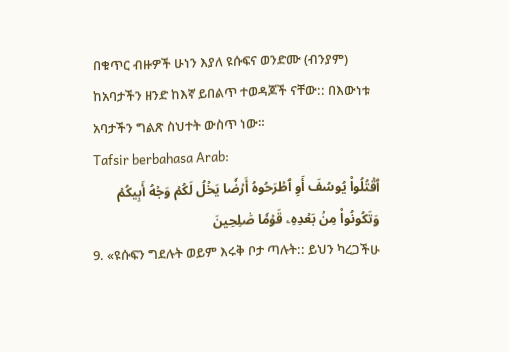በቁጥር ብዙዎች ሁነን እያለ ዩሱፍና ወንድሙ (ብንያም) ከአባታችን ዘንድ ከእኛ ይበልጥ ተወዳጆች ናቸው:: በእውነቱ አባታችን ግልጽ ስህተት ውስጥ ነው።
Tafsir berbahasa Arab:
ٱقۡتُلُواْ يُوسُفَ أَوِ ٱطۡرَحُوهُ أَرۡضٗا يَخۡلُ لَكُمۡ وَجۡهُ أَبِيكُمۡ وَتَكُونُواْ مِنۢ بَعۡدِهِۦ قَوۡمٗا صَٰلِحِينَ
9. «ዩሱፍን ግደሉት ወይም እሩቅ ቦታ ጣሉት:: ይህን ካረጋችሁ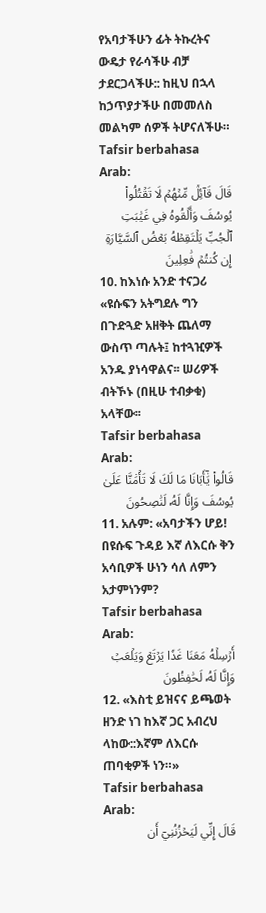የአባታችሁን ፊት ትኩረትና ውዴታ የራሳችሁ ብቻ ታደርጋላችሁ:: ከዚህ በኋላ ከኃጥያታችሁ በመመለስ መልካም ሰዎች ትሆናለችሁ።
Tafsir berbahasa Arab:
قَالَ قَآئِلٞ مِّنۡهُمۡ لَا تَقۡتُلُواْ يُوسُفَ وَأَلۡقُوهُ فِي غَيَٰبَتِ ٱلۡجُبِّ يَلۡتَقِطۡهُ بَعۡضُ ٱلسَّيَّارَةِ إِن كُنتُمۡ فَٰعِلِينَ
10. ከእነሱ አንድ ተናጋሪ «ዩሱፍን አትግደሉ ግን በጉድጓድ አዘቅት ጨለማ ውስጥ ጣሉት፤ ከተጓዢዎች አንዱ ያነሳዋልና፡፡ ሠሪዎች ብትኾኑ (በዚሁ ተብቃቁ) አላቸው፡፡
Tafsir berbahasa Arab:
قَالُواْ يَٰٓأَبَانَا مَا لَكَ لَا تَأۡمَ۬نَّا عَلَىٰ يُوسُفَ وَإِنَّا لَهُۥ لَنَٰصِحُونَ
11. አሉም: «አባታችን ሆይ! በዩሱፍ ጉዳይ እኛ ለእርሱ ቅን አሳቢዎች ሁነን ሳለ ለምን አታምነንም?
Tafsir berbahasa Arab:
أَرۡسِلۡهُ مَعَنَا غَدٗا يَرۡتَعۡ وَيَلۡعَبۡ وَإِنَّا لَهُۥ لَحَٰفِظُونَ
12. «እስቲ ይዝናና ይጫወት ዘንድ ነገ ከእኛ ጋር አብረህ ላከው::እኛም ለእርሱ ጠባቂዎች ነን።»
Tafsir berbahasa Arab:
قَالَ إِنِّي لَيَحۡزُنُنِيٓ أَن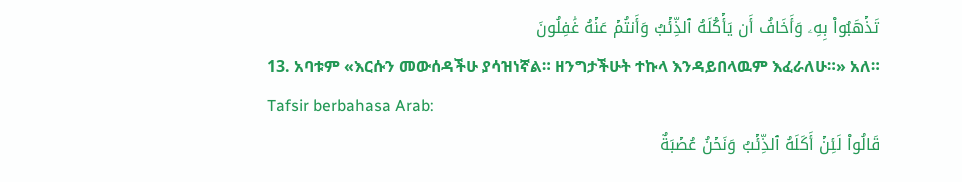تَذۡهَبُواْ بِهِۦ وَأَخَافُ أَن يَأۡكُلَهُ ٱلذِّئۡبُ وَأَنتُمۡ عَنۡهُ غَٰفِلُونَ
13. አባቱም «እርሱን መውሰዳችሁ ያሳዝነኛል። ዘንግታችሁት ተኩላ እንዳይበላዉም እፈራለሁ።» አለ።
Tafsir berbahasa Arab:
قَالُواْ لَئِنۡ أَكَلَهُ ٱلذِّئۡبُ وَنَحۡنُ عُصۡبَةٌ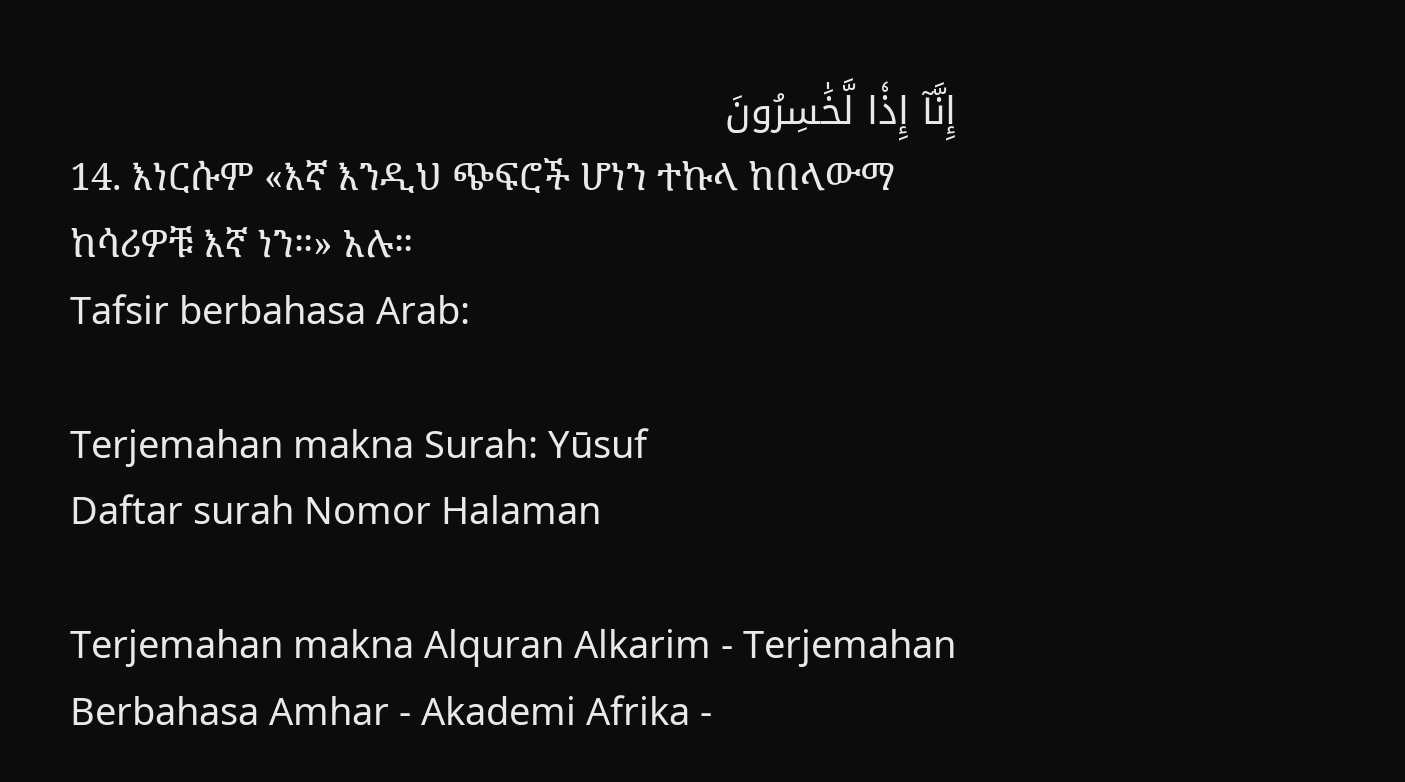إِنَّآ إِذٗا لَّخَٰسِرُونَ
14. እነርሱም «እኛ እንዲህ ጭፍሮች ሆነን ተኩላ ከበላውማ ከሳሪዎቹ እኛ ነን።» አሉ።
Tafsir berbahasa Arab:

Terjemahan makna Surah: Yūsuf
Daftar surah Nomor Halaman

Terjemahan makna Alquran Alkarim - Terjemahan Berbahasa Amhar - Akademi Afrika -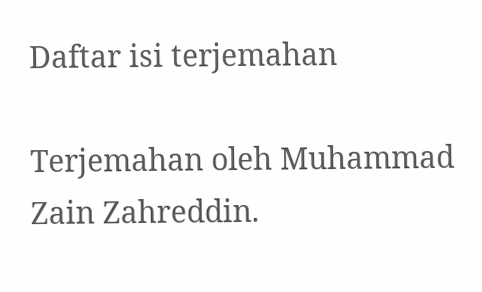Daftar isi terjemahan

Terjemahan oleh Muhammad Zain Zahreddin.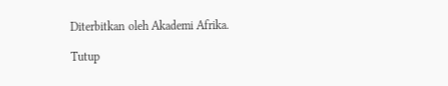Diterbitkan oleh Akademi Afrika.

Tutup